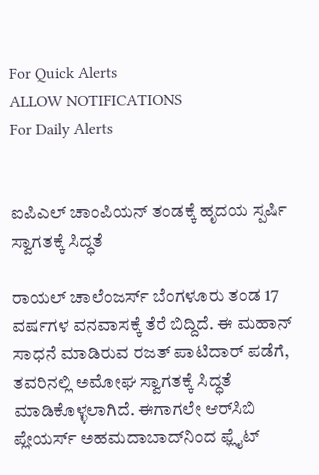For Quick Alerts
ALLOW NOTIFICATIONS
For Daily Alerts


ಐಪಿಎಲ್‌ ಚಾಂಪಿಯನ್‌ ತಂಡಕ್ಕೆ ಹೃದಯ ಸ್ಪರ್ಷಿ ಸ್ವಾಗತಕ್ಕೆ ಸಿದ್ಧತೆ

ರಾಯಲ್‌ ಚಾಲೆಂಜರ್ಸ್‌ ಬೆಂಗಳೂರು ತಂಡ 17 ವರ್ಷಗಳ ವನವಾಸಕ್ಕೆ ತೆರೆ ಬಿದ್ದಿದೆ. ಈ ಮಹಾನ್‌ ಸಾಧನೆ ಮಾಡಿರುವ ರಜತ್ ಪಾಟಿದಾರ್ ಪಡೆಗೆ, ತವರಿನಲ್ಲಿ ಅಮೋಘ ಸ್ವಾಗತಕ್ಕೆ ಸಿದ್ಧತೆ ಮಾಡಿಕೊಳ್ಳಲಾಗಿದೆ. ಈಗಾಗಲೇ ಆರ್‌ಸಿಬಿ ಪ್ಲೇಯರ್ಸ್ ಅಹಮದಾಬಾದ್‌ನಿಂದ ಫ್ಲೈಟ್‌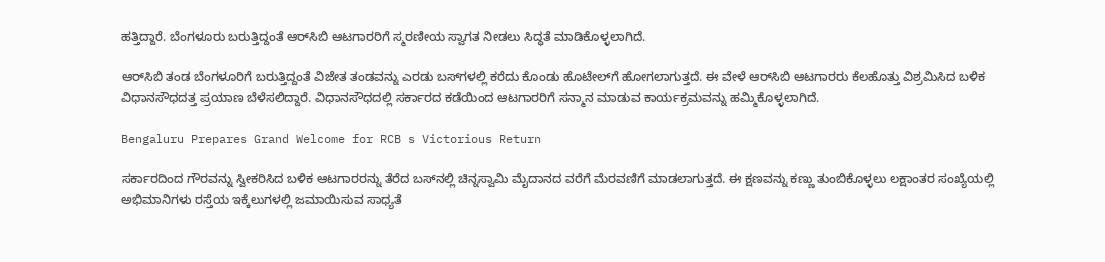ಹತ್ತಿದ್ದಾರೆ. ಬೆಂಗಳೂರು ಬರುತ್ತಿದ್ದಂತೆ ಆರ್‌ಸಿಬಿ ಆಟಗಾರರಿಗೆ ಸ್ಮರಣೀಯ ಸ್ವಾಗತ ನೀಡಲು ಸಿದ್ಧತೆ ಮಾಡಿಕೊಳ್ಳಲಾಗಿದೆ.

ಆರ್‌ಸಿಬಿ ತಂಡ ಬೆಂಗಳೂರಿಗೆ ಬರುತ್ತಿದ್ದಂತೆ ವಿಜೇತ ತಂಡವನ್ನು ಎರಡು ಬಸ್‌ಗಳಲ್ಲಿ ಕರೆದು ಕೊಂಡು ಹೊಟೇಲ್‌ಗೆ ಹೋಗಲಾಗುತ್ತದೆ. ಈ ವೇಳೆ ಆರ್‌ಸಿಬಿ ಆಟಗಾರರು ಕೆಲಹೊತ್ತು ವಿಶ್ರಮಿಸಿದ ಬಳಿಕ ವಿಧಾನಸೌಧದತ್ತ ಪ್ರಯಾಣ ಬೆಳೆಸಲಿದ್ದಾರೆ. ವಿಧಾನಸೌಧದಲ್ಲಿ ಸರ್ಕಾರದ ಕಡೆಯಿಂದ ಆಟಗಾರರಿಗೆ ಸನ್ಮಾನ ಮಾಡುವ ಕಾರ್ಯಕ್ರಮವನ್ನು ಹಮ್ಮಿಕೊಳ್ಳಲಾಗಿದೆ.

Bengaluru Prepares Grand Welcome for RCB s Victorious Return

ಸರ್ಕಾರದಿಂದ ಗೌರವನ್ನು ಸ್ವೀಕರಿಸಿದ ಬಳಿಕ ಆಟಗಾರರನ್ನು ತೆರೆದ ಬಸ್‌ನಲ್ಲಿ ಚಿನ್ನಸ್ವಾಮಿ ಮೈದಾನದ ವರೆಗೆ ಮೆರವಣಿಗೆ ಮಾಡಲಾಗುತ್ತದೆ. ಈ ಕ್ಷಣವನ್ನು ಕಣ್ಣು ತುಂಬಿಕೊಳ್ಳಲು ಲಕ್ಷಾಂತರ ಸಂಖ್ಯೆಯಲ್ಲಿ ಅಭಿಮಾನಿಗಳು ರಸ್ತೆಯ ಇಕ್ಕೆಲುಗಳಲ್ಲಿ ಜಮಾಯಿಸುವ ಸಾಧ್ಯತೆ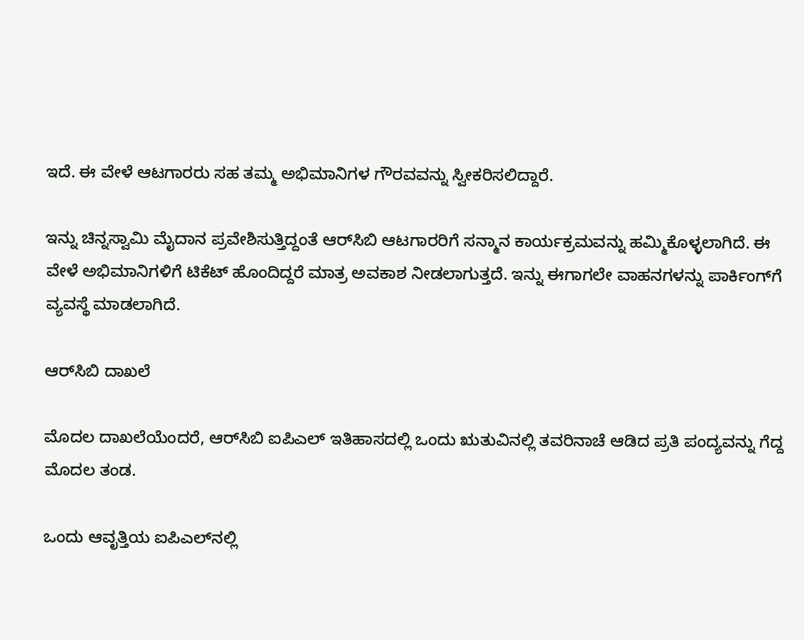ಇದೆ. ಈ ವೇಳೆ ಆಟಗಾರರು ಸಹ ತಮ್ಮ ಅಭಿಮಾನಿಗಳ ಗೌರವವನ್ನು ಸ್ವೀಕರಿಸಲಿದ್ದಾರೆ.

ಇನ್ನು ಚಿನ್ನಸ್ವಾಮಿ ಮೈದಾನ ಪ್ರವೇಶಿಸುತ್ತಿದ್ದಂತೆ ಆರ್‌ಸಿಬಿ ಆಟಗಾರರಿಗೆ ಸನ್ಮಾನ ಕಾರ್ಯಕ್ರಮವನ್ನು ಹಮ್ಮಿಕೊಳ್ಳಲಾಗಿದೆ. ಈ ವೇಳೆ ಅಭಿಮಾನಿಗಳಿಗೆ ಟಿಕೆಟ್‌ ಹೊಂದಿದ್ದರೆ ಮಾತ್ರ ಅವಕಾಶ ನೀಡಲಾಗುತ್ತದೆ. ಇನ್ನು ಈಗಾಗಲೇ ವಾಹನಗಳನ್ನು ಪಾರ್ಕಿಂಗ್‌ಗೆ ವ್ಯವಸ್ಥೆ ಮಾಡಲಾಗಿದೆ.

ಆರ್‌ಸಿಬಿ ದಾಖಲೆ

ಮೊದಲ ದಾಖಲೆಯೆಂದರೆ, ಆರ್‌ಸಿಬಿ ಐಪಿಎಲ್ ಇತಿಹಾಸದಲ್ಲಿ ಒಂದು ಋತುವಿನಲ್ಲಿ ತವರಿನಾಚೆ ಆಡಿದ ಪ್ರತಿ ಪಂದ್ಯವನ್ನು ಗೆದ್ದ ಮೊದಲ ತಂಡ.

ಒಂದು ಆವೃತ್ತಿಯ ಐಪಿಎಲ್‌ನಲ್ಲಿ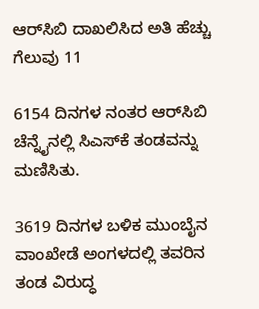ಆರ್‌ಸಿಬಿ ದಾಖಲಿಸಿದ ಅತಿ ಹೆಚ್ಚು ಗೆಲುವು 11

6154 ದಿನಗಳ ನಂತರ ಆರ್‌ಸಿಬಿ ಚೆನ್ನೈನಲ್ಲಿ ಸಿಎಸ್‌ಕೆ ತಂಡವನ್ನು ಮಣಿಸಿತು.

3619 ದಿನಗಳ ಬಳಿಕ ಮುಂಬೈನ ವಾಂಖೇಡೆ ಅಂಗಳದಲ್ಲಿ ತವರಿನ ತಂಡ ವಿರುದ್ಧ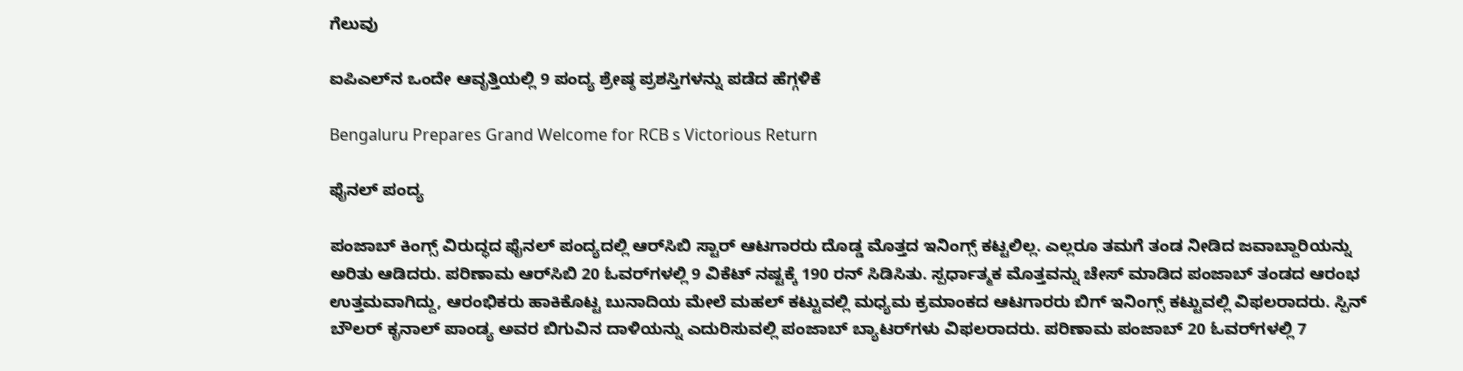ಗೆಲುವು

ಐಪಿಎಲ್‌ನ ಒಂದೇ ಆವೃತ್ತಿಯಲ್ಲಿ 9 ಪಂದ್ಯ ಶ್ರೇಷ್ಠ ಪ್ರಶಸ್ತಿಗಳನ್ನು ಪಡೆದ ಹೆಗ್ಗಳಿಕೆ

Bengaluru Prepares Grand Welcome for RCB s Victorious Return

ಫೈನಲ್‌ ಪಂದ್ಯ

ಪಂಜಾಬ್‌ ಕಿಂಗ್ಸ್ ವಿರುದ್ಧದ ಫೈನಲ್‌ ಪಂದ್ಯದಲ್ಲಿ ಆರ್‌ಸಿಬಿ ಸ್ಟಾರ್ ಆಟಗಾರರು ದೊಡ್ಡ ಮೊತ್ತದ ಇನಿಂಗ್ಸ್ ಕಟ್ಟಲಿಲ್ಲ. ಎಲ್ಲರೂ ತಮಗೆ ತಂಡ ನೀಡಿದ ಜವಾಬ್ದಾರಿಯನ್ನು ಅರಿತು ಆಡಿದರು. ಪರಿಣಾಮ ಆರ್‌ಸಿಬಿ 20 ಓವರ್‌ಗಳಲ್ಲಿ 9 ವಿಕೆಟ್‌ ನಷ್ಟಕ್ಕೆ 190 ರನ್‌ ಸಿಡಿಸಿತು. ಸ್ಪರ್ಧಾತ್ಮಕ ಮೊತ್ತವನ್ನು ಚೇಸ್‌ ಮಾಡಿದ ಪಂಜಾಬ್ ತಂಡದ ಆರಂಭ ಉತ್ತಮವಾಗಿದ್ದು, ಆರಂಭಿಕರು ಹಾಕಿಕೊಟ್ಟ ಬುನಾದಿಯ ಮೇಲೆ ಮಹಲ್‌ ಕಟ್ಟುವಲ್ಲಿ ಮಧ್ಯಮ ಕ್ರಮಾಂಕದ ಆಟಗಾರರು ಬಿಗ್ ಇನಿಂಗ್ಸ್ ಕಟ್ಟುವಲ್ಲಿ ವಿಫಲರಾದರು. ಸ್ಪಿನ್ ಬೌಲರ್ ಕೃನಾಲ್‌ ಪಾಂಡ್ಯ ಅವರ ಬಿಗುವಿನ ದಾಳಿಯನ್ನು ಎದುರಿಸುವಲ್ಲಿ ಪಂಜಾಬ್ ಬ್ಯಾಟರ್‌ಗಳು ವಿಫಲರಾದರು. ಪರಿಣಾಮ ಪಂಜಾಬ್‌ 20 ಓವರ್‌ಗಳಲ್ಲಿ 7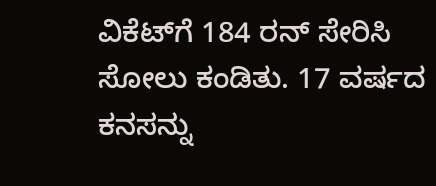ವಿಕೆಟ್‌ಗೆ 184 ರನ್ ಸೇರಿಸಿ ಸೋಲು ಕಂಡಿತು. 17 ವರ್ಷದ ಕನಸನ್ನು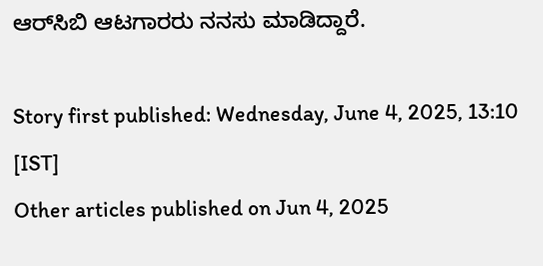ಆರ್‌ಸಿಬಿ ಆಟಗಾರರು ನನಸು ಮಾಡಿದ್ದಾರೆ.

Story first published: Wednesday, June 4, 2025, 13:10 [IST]
Other articles published on Jun 4, 2025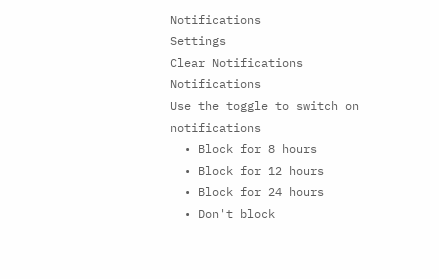Notifications
Settings
Clear Notifications
Notifications
Use the toggle to switch on notifications
  • Block for 8 hours
  • Block for 12 hours
  • Block for 24 hours
  • Don't block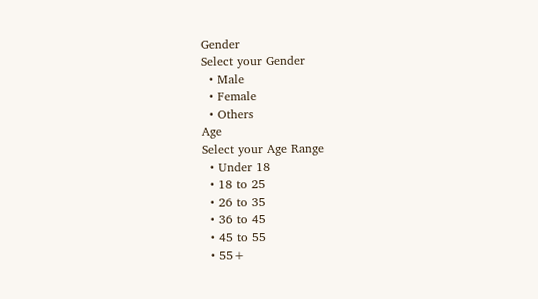Gender
Select your Gender
  • Male
  • Female
  • Others
Age
Select your Age Range
  • Under 18
  • 18 to 25
  • 26 to 35
  • 36 to 45
  • 45 to 55
  • 55+